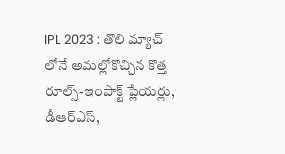IPL 2023 : తొలి మ్యాచ్ లోనే అమల్లోకొచ్చిన కొత్త రూల్స్-ఇంపాక్ట్ ప్లేయర్లు, డీఆర్ఎస్,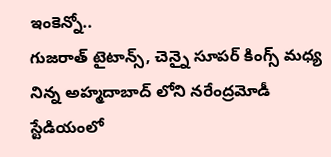ఇంకెన్నో..
గుజరాత్ టైటాన్స్, చెన్నై సూపర్ కింగ్స్ మధ్య నిన్న అహ్మదాబాద్ లోని నరేంద్రమోడీ స్టేడియంలో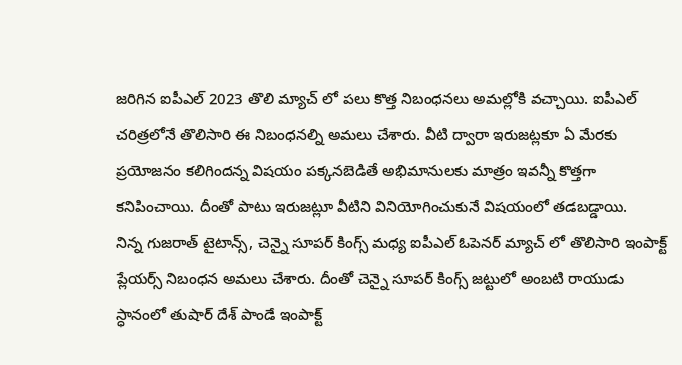జరిగిన ఐపీఎల్ 2023 తొలి మ్యాచ్ లో పలు కొత్త నిబంధనలు అమల్లోకి వచ్చాయి. ఐపీఎల్ చరిత్రలోనే తొలిసారి ఈ నిబంధనల్ని అమలు చేశారు. వీటి ద్వారా ఇరుజట్లకూ ఏ మేరకు ప్రయోజనం కలిగిందన్న విషయం పక్కనబెడితే అభిమానులకు మాత్రం ఇవన్నీ కొత్తగా కనిపించాయి. దీంతో పాటు ఇరుజట్లూ వీటిని వినియోగించుకునే విషయంలో తడబడ్డాయి.
నిన్న గుజరాత్ టైటాన్స్, చెన్నై సూపర్ కింగ్స్ మధ్య ఐపీఎల్ ఓపెనర్ మ్యాచ్ లో తొలిసారి ఇంపాక్ట్ ప్లేయర్స్ నిబంధన అమలు చేశారు. దీంతో చెన్నై సూపర్ కింగ్స్ జట్టులో అంబటి రాయుడు స్ధానంలో తుషార్ దేశ్ పాండే ఇంపాక్ట్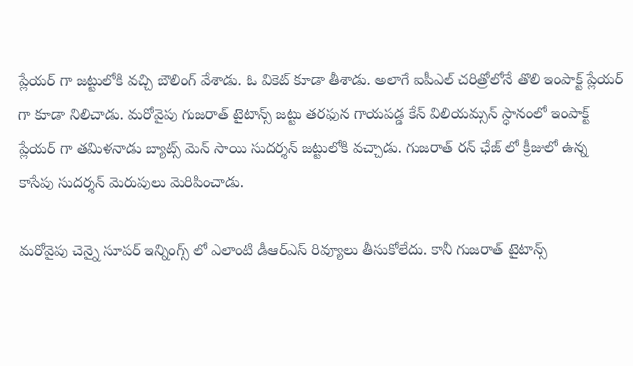ప్లేయర్ గా జట్టులోకి వచ్చి బౌలింగ్ వేశాడు. ఓ వికెట్ కూడా తీశాడు. అలాగే ఐపీఎల్ చరిత్రోలోనే తొలి ఇంపాక్ట్ ప్లేయర్ గా కూడా నిలిచాడు. మరోవైపు గుజరాత్ టైటాన్స్ జట్టు తరఫున గాయపడ్డ కేన్ విలియమ్సన్ స్ధానంలో ఇంపాక్ట్ ప్లేయర్ గా తమిళనాడు బ్యాట్స్ మెన్ సాయి సుదర్శన్ జట్టులోకి వచ్చాడు. గుజరాత్ రన్ ఛేజ్ లో క్రీజులో ఉన్న కాసేపు సుదర్శన్ మెరుపులు మెరిపించాడు.

మరోవైపు చెన్నై సూపర్ ఇన్నింగ్స్ లో ఎలాంటి డీఆర్ఎస్ రివ్యూలు తీసుకోలేదు. కానీ గుజరాత్ టైటాన్స్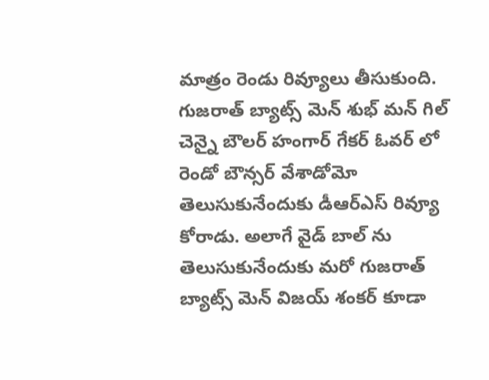మాత్రం రెండు రివ్యూలు తీసుకుంది. గుజరాత్ బ్యాట్స్ మెన్ శుభ్ మన్ గిల్ చెన్నై బౌలర్ హంగార్ గేకర్ ఓవర్ లో రెండో బౌన్సర్ వేశాడోమో తెలుసుకునేందుకు డీఆర్ఎస్ రివ్యూ కోరాడు. అలాగే వైడ్ బాల్ ను తెలుసుకునేందుకు మరో గుజరాత్ బ్యాట్స్ మెన్ విజయ్ శంకర్ కూడా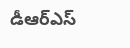డీఆర్ఎస్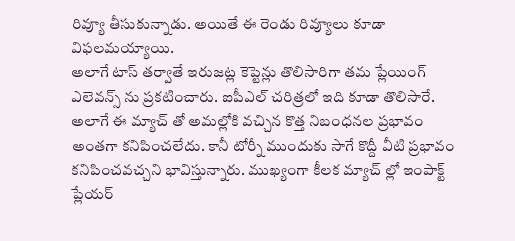రివ్యూ తీసుకున్నాడు. అయితే ఈ రెండు రివ్యూలు కూడా విఫలమయ్యాయి.
అలాగే టాస్ తర్వాతే ఇరుజట్ల కెప్టెన్లు తొలిసారిగా తమ ప్లేయింగ్ ఎలెవన్స్ ను ప్రకటించారు. ఐపీఎల్ చరిత్రలో ఇది కూడా తొలిసారే. అలాగే ఈ మ్యాచ్ తో అమల్లోకి వచ్చిన కొత్త నిబంధనల ప్రభావం అంతగా కనిపించలేదు. కానీ టోర్నీ ముందుకు సాగే కొద్దీ వీటి ప్రభావం కనిపించవచ్చని భావిస్తున్నారు. ముఖ్యంగా కీలక మ్యాచ్ ల్లో ఇంపాక్ట్ ప్లేయర్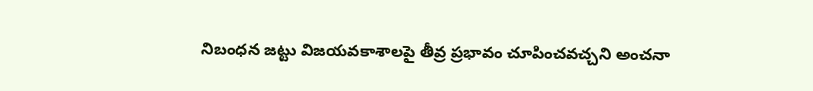నిబంధన జట్టు విజయవకాశాలపై తీవ్ర ప్రభావం చూపించవచ్చని అంచనా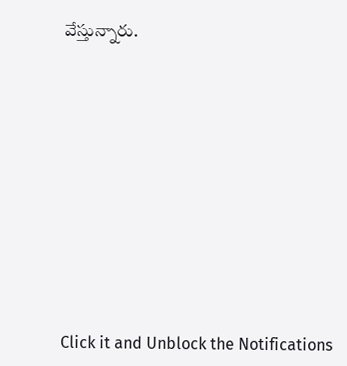వేస్తున్నారు.












Click it and Unblock the Notifications